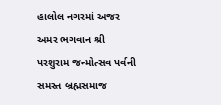હાલોલ નગરમાં અજર અમર ભગવાન શ્રી પરશુરામ જન્મોત્સવ પર્વની સમસ્ત બ્રહ્મસમાજ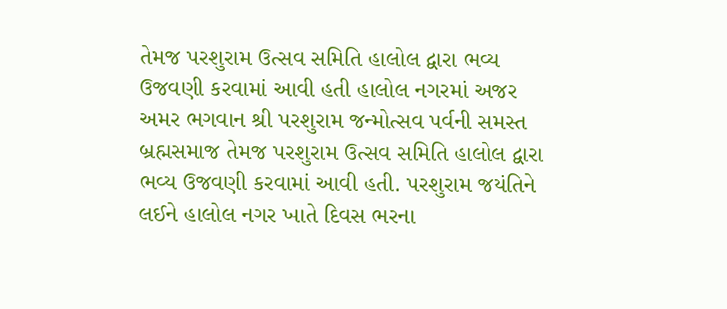તેમજ પરશુરામ ઉત્સવ સમિતિ હાલોલ દ્વારા ભવ્ય ઉજવણી કરવામાં આવી હતી હાલોલ નગરમાં અજર અમર ભગવાન શ્રી પરશુરામ જન્મોત્સવ પર્વની સમસ્ત બ્રહ્મસમાજ તેમજ પરશુરામ ઉત્સવ સમિતિ હાલોલ દ્વારા ભવ્ય ઉજવણી કરવામાં આવી હતી. પરશુરામ જયંતિને લઈને હાલોલ નગર ખાતે દિવસ ભરના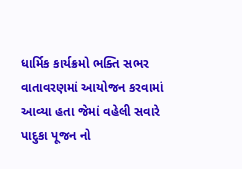ધાર્મિક કાર્યક્રમો ભક્તિ સભર વાતાવરણમાં આયોજન કરવામાં આવ્યા હતા જેમાં વહેલી સવારે પાદુકા પૂજન નો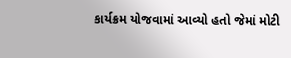કાર્યક્રમ યોજવામાં આવ્યો હતો જેમાં મોટી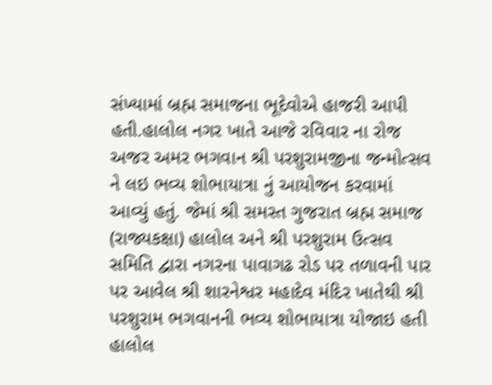સંખ્યામાં બ્રહ્મ સમાજના ભૂદેવોએ હાજરી આપી હતી.હાલોલ નગર ખાતે આજે રવિવાર ના રોજ અજર અમર ભગવાન શ્રી પરશુરામજીના જન્મોત્સવ ને લઇ ભવ્ય શોભાયાત્રા નું આયોજન કરવામાં આવ્યું હતું. જેમાં શ્રી સમસ્ત ગુજરાત બ્રહ્મ સમાજ (રાજ્યકક્ષા) હાલોલ અને શ્રી પરશુરામ ઉત્સવ સમિતિ દ્વારા નગરના પાવાગઢ રોડ પર તળાવની પાર પર આવેલ શ્રી શારનેશ્વર મહાદેવ મંદિર ખાતેથી શ્રી પરશુરામ ભગવાનની ભવ્ય શોભાયાત્રા યોજાઇ હતી
હાલોલ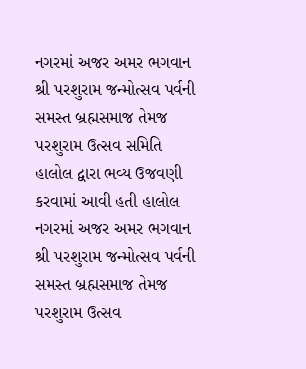નગરમાં અજર અમર ભગવાન શ્રી પરશુરામ જન્મોત્સવ પર્વની સમસ્ત બ્રહ્મસમાજ તેમજ પરશુરામ ઉત્સવ સમિતિ હાલોલ દ્વારા ભવ્ય ઉજવણી કરવામાં આવી હતી હાલોલ નગરમાં અજર અમર ભગવાન શ્રી પરશુરામ જન્મોત્સવ પર્વની સમસ્ત બ્રહ્મસમાજ તેમજ પરશુરામ ઉત્સવ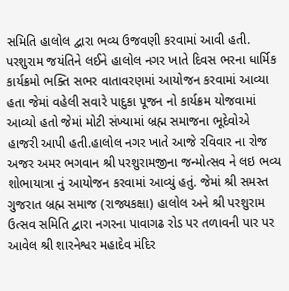સમિતિ હાલોલ દ્વારા ભવ્ય ઉજવણી કરવામાં આવી હતી. પરશુરામ જયંતિને લઈને હાલોલ નગર ખાતે દિવસ ભરના ધાર્મિક કાર્યક્રમો ભક્તિ સભર વાતાવરણમાં આયોજન કરવામાં આવ્યા હતા જેમાં વહેલી સવારે પાદુકા પૂજન નો કાર્યક્રમ યોજવામાં આવ્યો હતો જેમાં મોટી સંખ્યામાં બ્રહ્મ સમાજના ભૂદેવોએ હાજરી આપી હતી.હાલોલ નગર ખાતે આજે રવિવાર ના રોજ અજર અમર ભગવાન શ્રી પરશુરામજીના જન્મોત્સવ ને લઇ ભવ્ય શોભાયાત્રા નું આયોજન કરવામાં આવ્યું હતું. જેમાં શ્રી સમસ્ત ગુજરાત બ્રહ્મ સમાજ (રાજ્યકક્ષા) હાલોલ અને શ્રી પરશુરામ ઉત્સવ સમિતિ દ્વારા નગરના પાવાગઢ રોડ પર તળાવની પાર પર આવેલ શ્રી શારનેશ્વર મહાદેવ મંદિર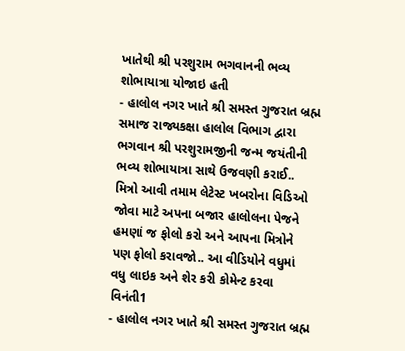ખાતેથી શ્રી પરશુરામ ભગવાનની ભવ્ય શોભાયાત્રા યોજાઇ હતી
- હાલોલ નગર ખાતે શ્રી સમસ્ત ગુજરાત બ્રહ્મ સમાજ રાજ્યકક્ષા હાલોલ વિભાગ દ્વારા ભગવાન શ્રી પરશુરામજીની જન્મ જયંતીની ભવ્ય શોભાયાત્રા સાથે ઉજવણી કરાઈ.. મિત્રો આવી તમામ લેટેસ્ટ ખબરોના વિડિઓ જોવા માટે અપના બજાર હાલોલના પેજને હમણાં જ ફોલો કરો અને આપના મિત્રોને પણ ફોલો કરાવજો.. આ વીડિયોને વધુમાં વધુ લાઇક અને શેર કરી કોમેન્ટ કરવા વિનંતી1
- હાલોલ નગર ખાતે શ્રી સમસ્ત ગુજરાત બ્રહ્મ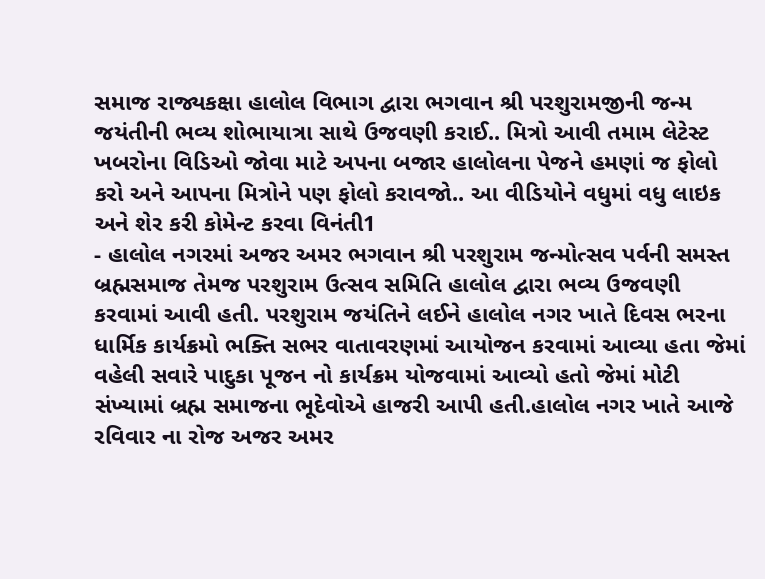સમાજ રાજ્યકક્ષા હાલોલ વિભાગ દ્વારા ભગવાન શ્રી પરશુરામજીની જન્મ જયંતીની ભવ્ય શોભાયાત્રા સાથે ઉજવણી કરાઈ.. મિત્રો આવી તમામ લેટેસ્ટ ખબરોના વિડિઓ જોવા માટે અપના બજાર હાલોલના પેજને હમણાં જ ફોલો કરો અને આપના મિત્રોને પણ ફોલો કરાવજો.. આ વીડિયોને વધુમાં વધુ લાઇક અને શેર કરી કોમેન્ટ કરવા વિનંતી1
- હાલોલ નગરમાં અજર અમર ભગવાન શ્રી પરશુરામ જન્મોત્સવ પર્વની સમસ્ત બ્રહ્મસમાજ તેમજ પરશુરામ ઉત્સવ સમિતિ હાલોલ દ્વારા ભવ્ય ઉજવણી કરવામાં આવી હતી. પરશુરામ જયંતિને લઈને હાલોલ નગર ખાતે દિવસ ભરના ધાર્મિક કાર્યક્રમો ભક્તિ સભર વાતાવરણમાં આયોજન કરવામાં આવ્યા હતા જેમાં વહેલી સવારે પાદુકા પૂજન નો કાર્યક્રમ યોજવામાં આવ્યો હતો જેમાં મોટી સંખ્યામાં બ્રહ્મ સમાજના ભૂદેવોએ હાજરી આપી હતી.હાલોલ નગર ખાતે આજે રવિવાર ના રોજ અજર અમર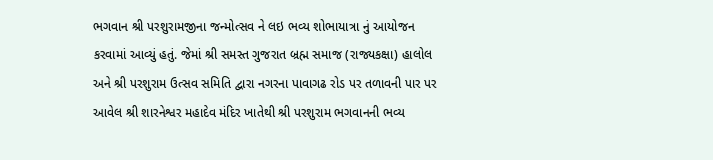ભગવાન શ્રી પરશુરામજીના જન્મોત્સવ ને લઇ ભવ્ય શોભાયાત્રા નું આયોજન કરવામાં આવ્યું હતું. જેમાં શ્રી સમસ્ત ગુજરાત બ્રહ્મ સમાજ (રાજ્યકક્ષા) હાલોલ અને શ્રી પરશુરામ ઉત્સવ સમિતિ દ્વારા નગરના પાવાગઢ રોડ પર તળાવની પાર પર આવેલ શ્રી શારનેશ્વર મહાદેવ મંદિર ખાતેથી શ્રી પરશુરામ ભગવાનની ભવ્ય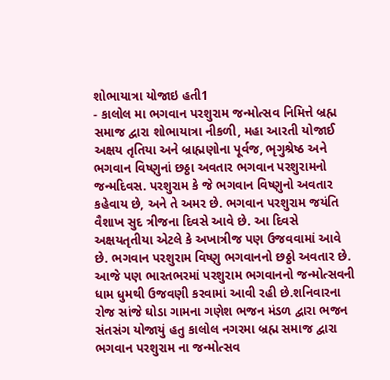શોભાયાત્રા યોજાઇ હતી1
- કાલોલ મા ભગવાન પરશુરામ જન્મોત્સવ નિમિત્તે બ્રહ્મ સમાજ દ્વારા શોભાયાત્રા નીકળી, મહા આરતી યોજાઈ અક્ષય તૃતિયા અને બ્રાહ્મણોના પૂર્વજ, ભૃગુશ્રેષ્ઠ અને ભગવાન વિષ્ણુનાં છઠ્ઠા અવતાર ભગવાન પરશુરામનો જન્મદિવસ. પરશુરામ કે જે ભગવાન વિષ્ણુનો અવતાર કહેવાય છે, અને તે અમર છે. ભગવાન પરશુરામ જયંતિ વૈશાખ સુદ ત્રીજના દિવસે આવે છે. આ દિવસે અક્ષયતૃતીયા એટલે કે અખાત્રીજ પણ ઉજવવામાં આવે છે. ભગવાન પરશુરામ વિષ્ણુ ભગવાનનો છઠ્ઠો અવતાર છે. આજે પણ ભારતભરમાં પરશુરામ ભગવાનનો જન્મોત્સવની ધામ ધુમથી ઉજવણી કરવામાં આવી રહી છે.શનિવારના રોજ સાંજે ઘોડા ગામના ગણેશ ભજન મંડળ દ્વારા ભજન સંતસંગ યોજાયું હતુ કાલોલ નગરમા બ્રહ્મ સમાજ દ્વારા ભગવાન પરશુરામ ના જન્મોત્સવ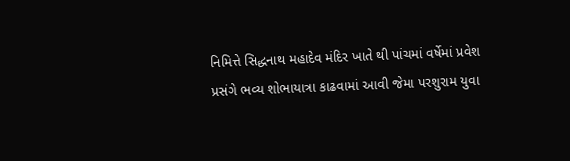નિમિત્તે સિદ્ધનાથ મહાદેવ મંદિર ખાતે થી પાંચમાં વર્ષેમાં પ્રવેશ પ્રસંગે ભવ્ય શોભાયાત્રા કાઢવામાં આવી જેમા પરશુરામ યુવા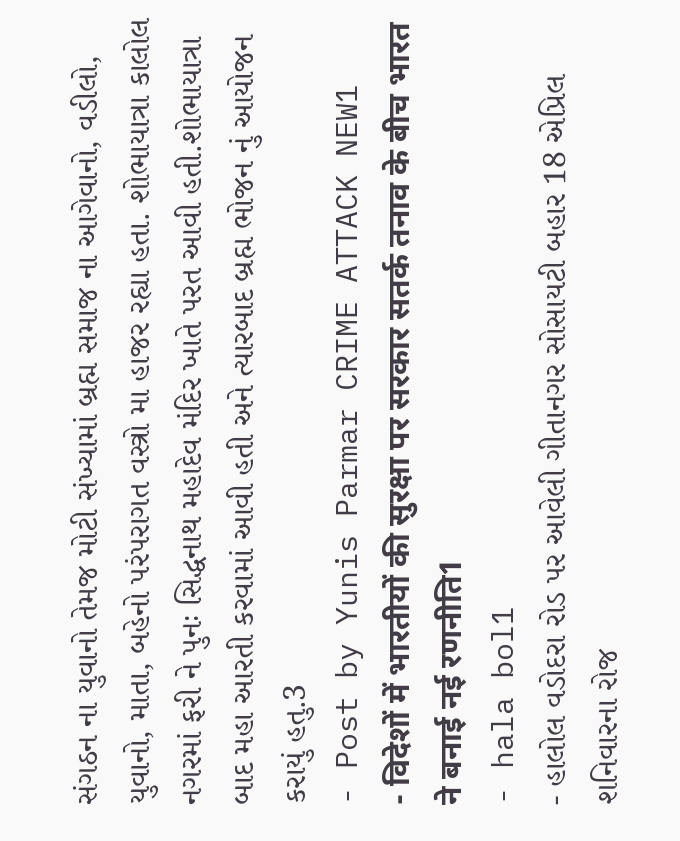સંગઠન ના યુવાનો તેમજ મોટી સંખ્યામાં બ્રહ્મ સમાજ ના આગેવાનો, વડીલો, યુવાનો, માતા, બહેનો પરંપરાગત વસ્ત્રો મા હાજર રહ્યા હતા. શોભાયાત્રા કાલોલ નગરમાં ફરી ને પુનઃ સિદ્ધનાથ મહાદેવ મંદિર ખાતે પરત આવી હતી.શોભાયાત્રા બાદ મહા આરતી કરવામાં આવી હતી અને ત્યારબાદ બ્રહ્મ ભોજન નું આયોજન કરાયું હતુ.3
- Post by Yunis Parmar CRIME ATTACK NEW1
- विदेशों में भारतीयों की सुरक्षा पर सरकार सतर्क तनाव के बीच भारत ने बनाई नई रणनीति1
- hala bol1
- હાલોલ વડોદરા રોડ પર આવેલી ગીતાનગર સોસાયટી બહાર 18 એપ્રિલ શનિવારના રોજ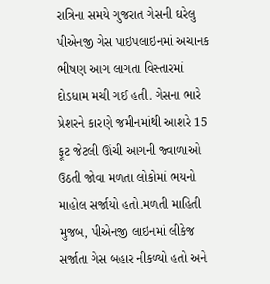રાત્રિના સમયે ગુજરાત ગેસની ઘરેલુ પીએનજી ગેસ પાઇપલાઇનમાં અચાનક ભીષણ આગ લાગતા વિસ્તારમાં દોડધામ મચી ગઈ હતી. ગેસના ભારે પ્રેશરને કારણે જમીનમાંથી આશરે 15 ફૂટ જેટલી ઊંચી આગની જ્વાળાઓ ઉઠતી જોવા મળતા લોકોમાં ભયનો માહોલ સર્જાયો હતો.મળતી માહિતી મુજબ, પીએનજી લાઇનમાં લીકેજ સર્જાતા ગેસ બહાર નીકળ્યો હતો અને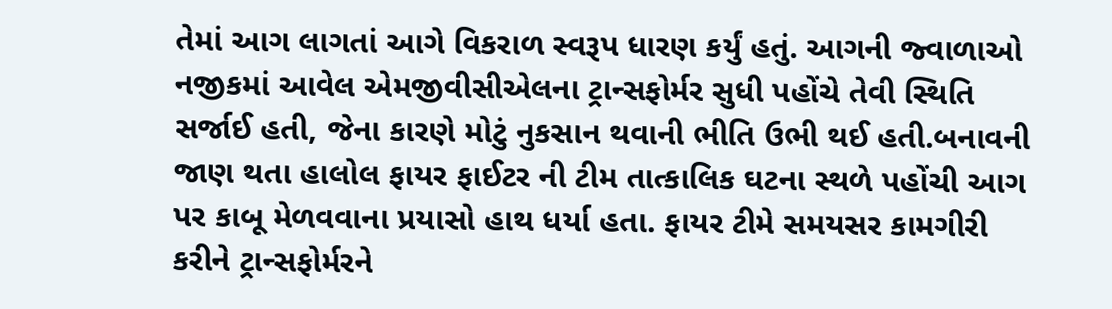તેમાં આગ લાગતાં આગે વિકરાળ સ્વરૂપ ધારણ કર્યું હતું. આગની જ્વાળાઓ નજીકમાં આવેલ એમજીવીસીએલના ટ્રાન્સફોર્મર સુધી પહોંચે તેવી સ્થિતિ સર્જાઈ હતી, જેના કારણે મોટું નુકસાન થવાની ભીતિ ઉભી થઈ હતી.બનાવની જાણ થતા હાલોલ ફાયર ફાઈટર ની ટીમ તાત્કાલિક ઘટના સ્થળે પહોંચી આગ પર કાબૂ મેળવવાના પ્રયાસો હાથ ધર્યા હતા. ફાયર ટીમે સમયસર કામગીરી કરીને ટ્રાન્સફોર્મરને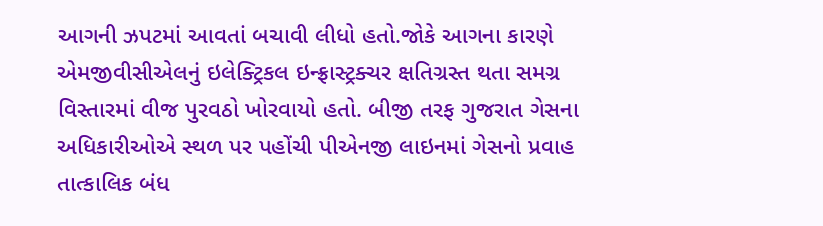આગની ઝપટમાં આવતાં બચાવી લીધો હતો.જોકે આગના કારણે એમજીવીસીએલનું ઇલેક્ટ્રિકલ ઇન્ફ્રાસ્ટ્રક્ચર ક્ષતિગ્રસ્ત થતા સમગ્ર વિસ્તારમાં વીજ પુરવઠો ખોરવાયો હતો. બીજી તરફ ગુજરાત ગેસના અધિકારીઓએ સ્થળ પર પહોંચી પીએનજી લાઇનમાં ગેસનો પ્રવાહ તાત્કાલિક બંધ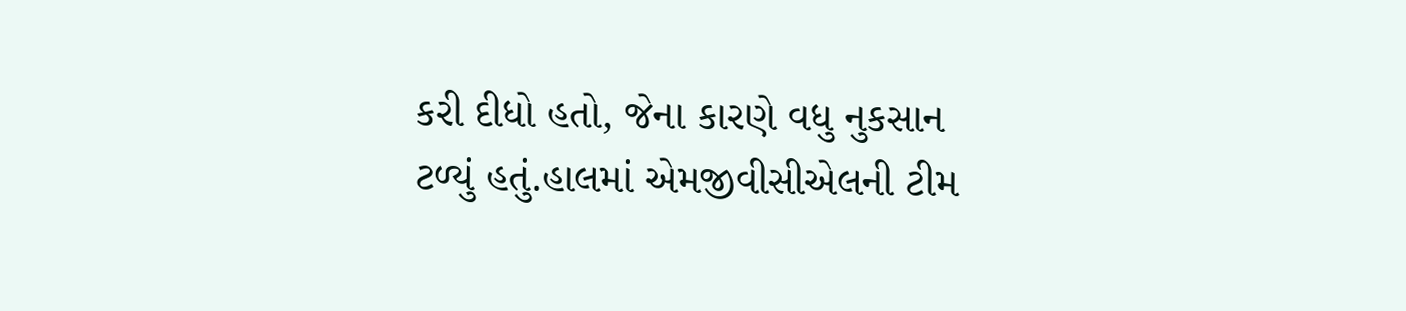કરી દીધો હતો, જેના કારણે વધુ નુકસાન ટળ્યું હતું.હાલમાં એમજીવીસીએલની ટીમ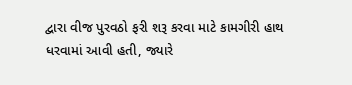દ્વારા વીજ પુરવઠો ફરી શરૂ કરવા માટે કામગીરી હાથ ધરવામાં આવી હતી, જ્યારે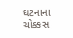ઘટનાના ચોક્કસ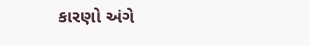કારણો અંગે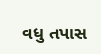વધુ તપાસ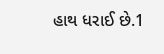હાથ ધરાઈ છે.1